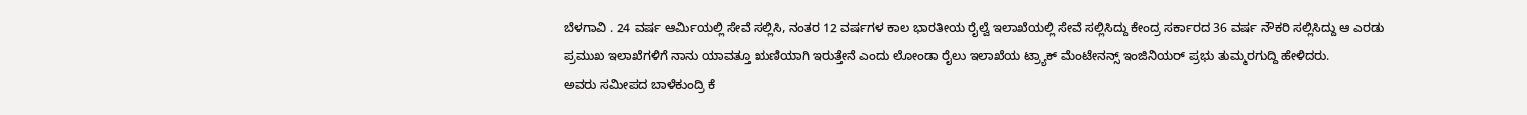ಬೆಳಗಾವಿ . 24 ವರ್ಷ ಆರ್ಮಿಯಲ್ಲಿ ಸೇವೆ ಸಲ್ಲಿಸಿ, ನಂತರ 12 ವರ್ಷಗಳ ಕಾಲ ಭಾರತೀಯ ರೈಲ್ವೆ ಇಲಾಖೆಯಲ್ಲಿ ಸೇವೆ ಸಲ್ಲಿಸಿದ್ದು ಕೇಂದ್ರ ಸರ್ಕಾರದ 36 ವರ್ಷ ನೌಕರಿ ಸಲ್ಲಿಸಿದ್ದು ಆ ಎರಡು ಪ್ರಮುಖ ಇಲಾಖೆಗಳಿಗೆ ನಾನು ಯಾವತ್ತೂ ಋಣಿಯಾಗಿ ಇರುತ್ತೇನೆ ಎಂದು ಲೋಂಡಾ ರೈಲು ಇಲಾಖೆಯ ಟ್ರ್ಯಾಕ್ ಮೆಂಟೇನನ್ಸ್ ಇಂಜಿನಿಯರ್ ಪ್ರಭು ತುಮ್ಮರಗುದ್ದಿ ಹೇಳಿದರು.
ಅವರು ಸಮೀಪದ ಬಾಳೆಕುಂದ್ರಿ ಕೆ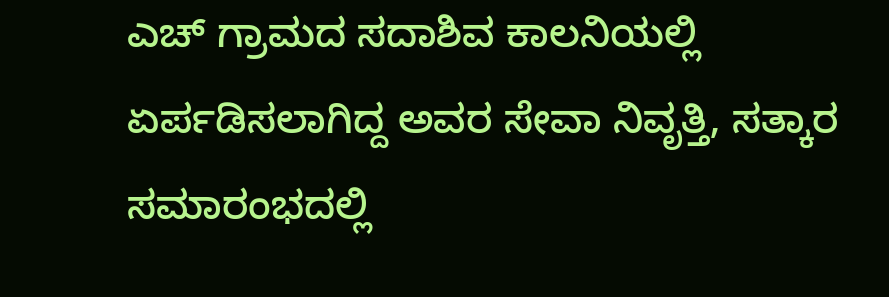ಎಚ್ ಗ್ರಾಮದ ಸದಾಶಿವ ಕಾಲನಿಯಲ್ಲಿ ಏರ್ಪಡಿಸಲಾಗಿದ್ದ ಅವರ ಸೇವಾ ನಿವೃತ್ತಿ, ಸತ್ಕಾರ ಸಮಾರಂಭದಲ್ಲಿ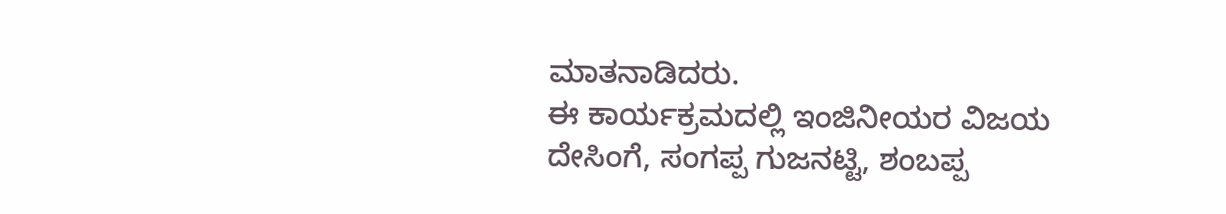ಮಾತನಾಡಿದರು.
ಈ ಕಾರ್ಯಕ್ರಮದಲ್ಲಿ ಇಂಜಿನೀಯರ ವಿಜಯ ದೇಸಿಂಗೆ, ಸಂಗಪ್ಪ ಗುಜನಟ್ಟಿ, ಶಂಬಪ್ಪ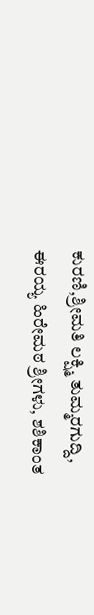ಕುರಣಿ,ಶ್ರೀಮತಿ ಲಕ್ಷ್ಮಿ ತುಮ್ಮರಗುದ್ದಿ, ಈರಯ್ಯ ಹಿರೇಮಠ ಶ್ರೀಗಳು, ಶಶಿಕಾಂತ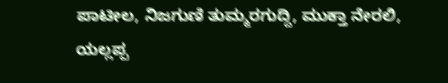ಪಾಟೀಲ, ನಿಜಗುಣಿ ತುಮ್ಮರಗುದ್ದಿ, ಮುಕ್ತಾ ನೇರಲಿ, ಯಲ್ಲಪ್ಪ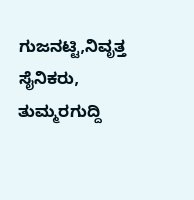ಗುಜನಟ್ಟಿ,ನಿವೃತ್ತ ಸೈನಿಕರು, ತುಮ್ಮರಗುದ್ದಿ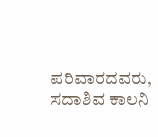ಪರಿವಾರದವರು, ಸದಾಶಿವ ಕಾಲನಿ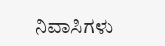ನಿವಾಸಿಗಳು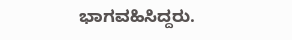ಭಾಗವಹಿಸಿದ್ದರು.